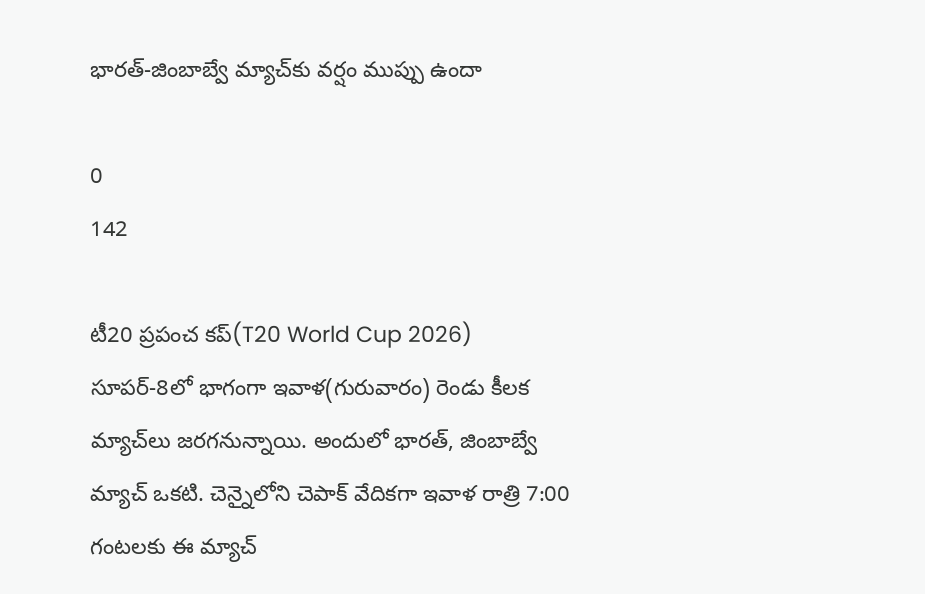భారత్-జింబాబ్వే మ్యాచ్‌కు వర్షం ముప్పు ఉందా

0
142

టీ20 ప్రపంచ కప్(T20 World Cup 2026) సూపర్-8లో భాగంగా ఇవాళ(గురువారం) రెండు కీలక మ్యాచ్‌లు జరగనున్నాయి. అందులో భారత్, జింబాబ్వే మ్యాచ్ ఒకటి. చెన్నైలోని చెపాక్ వేదికగా ఇవాళ రాత్రి 7:00 గంటలకు ఈ మ్యాచ్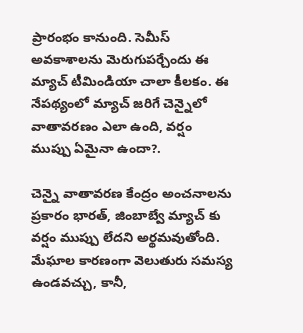ప్రారంభం కానుంది. సెమీస్ అవకాశాలను మెరుగుపర్చేందు ఈ మ్యాచ్ టీమిండియా చాలా కీలకం. ఈ నేపథ్యంలో మ్యాచ్ జరిగే చెన్నైలో వాతావరణం ఎలా ఉంది, వర్షం ముప్పు ఏమైనా ఉందా?.

చెన్నై వాతావరణ కేంద్రం అంచనాలను ప్రకారం భారత్, జింబాబ్వే మ్యాచ్ కు వర్షం ముప్పు లేదని అర్థమవుతోంది. మేఘాల కారణంగా వెలుతురు సమస్య ఉండవచ్చు, కానీ,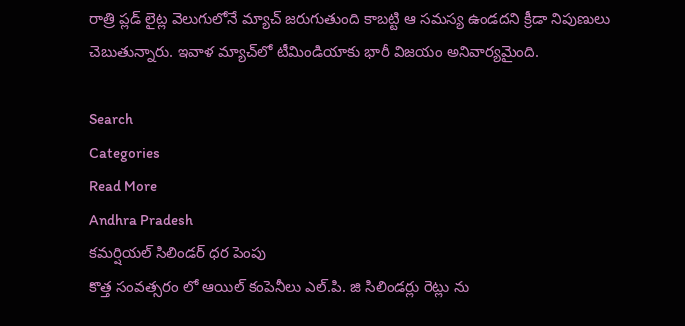రాత్రి ప్లడ్ లైట్ల వెలుగులోనే మ్యాచ్ జరుగుతుంది కాబట్టి ఆ సమస్య ఉండదని క్రీడా నిపుణులు చెబుతున్నారు. ఇవాళ మ్యాచ్‌లో టీమిండియాకు భారీ విజయం అనివార్యమైంది.

Search
Categories
Read More
Andhra Pradesh
కమర్షియల్ సిలిండర్ ధర పెంపు
కొత్త సంవత్సరం లో ఆయిల్ కంపెనీలు ఎల్.పి. జి సిలిండర్లు రెట్లు ను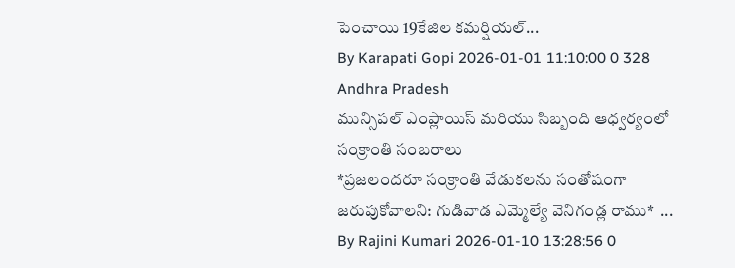పెంచాయి 19కేజిల కమర్షియల్...
By Karapati Gopi 2026-01-01 11:10:00 0 328
Andhra Pradesh
మున్సిపల్ ఎంప్లాయిస్ మరియు సిబ్బంది ఆధ్వర్యంలో సంక్రాంతి సంబరాలు
*ప్రజలందరూ సంక్రాంతి వేడుకలను సంతోషంగా జరుపుకోవాలని: గుడివాడ ఎమ్మెల్యే వెనిగండ్ల రాము*  ...
By Rajini Kumari 2026-01-10 13:28:56 0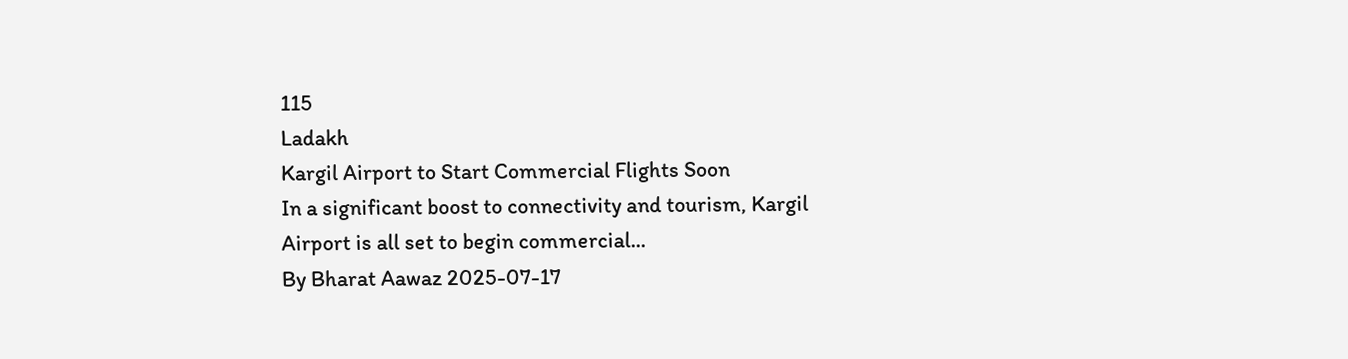115
Ladakh
Kargil Airport to Start Commercial Flights Soon
In a significant boost to connectivity and tourism, Kargil Airport is all set to begin commercial...
By Bharat Aawaz 2025-07-17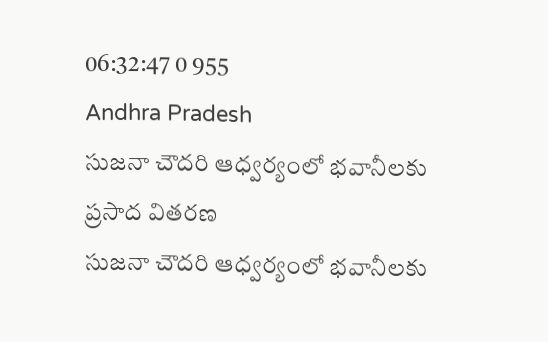06:32:47 0 955
Andhra Pradesh
సుజనా చౌదరి ఆధ్వర్యంలో భవానీలకు ప్రసాద వితరణ
సుజనా చౌదరి ఆధ్వర్యంలో భవానీలకు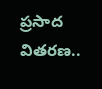ప్రసాద వితరణ..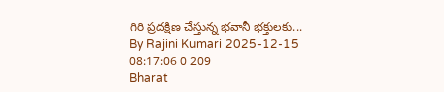గిరి ప్రదక్షిణ చేస్తున్న భవానీ భక్తులకు...
By Rajini Kumari 2025-12-15 08:17:06 0 209
Bharat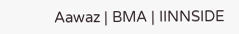Aawaz | BMA | IINNSIDE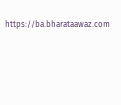https://ba.bharataawaz.com